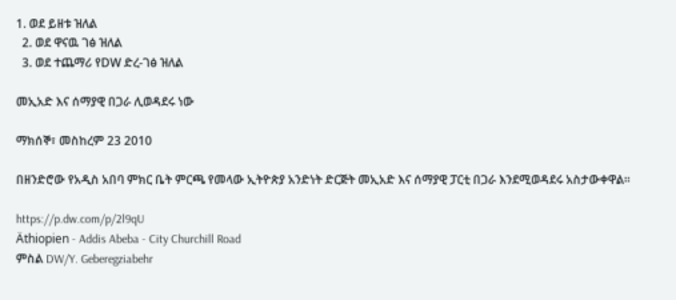1. ወደ ይዘቱ ዝለል
  2. ወደ ዋናዉ ገፅ ዝለል
  3. ወደ ተጨማሪ የDW ድረ-ገፅ ዝለል

መኢአድ እና ሰማያዊ በጋራ ሊወዳደሩ ነው

ማክሰኞ፣ መስከረም 23 2010

በዘንድሮው የአዲስ አበባ ምክር ቤት ምርጫ የመላው ኢትዮጵያ አንድነት ድርጅት መኢአድ እና ሰማያዊ ፓርቲ በጋራ እንደሚወዳደሩ አስታውቀዋል።

https://p.dw.com/p/2l9qU
Äthiopien - Addis Abeba - City Churchill Road
ምስል DW/Y. Geberegziabehr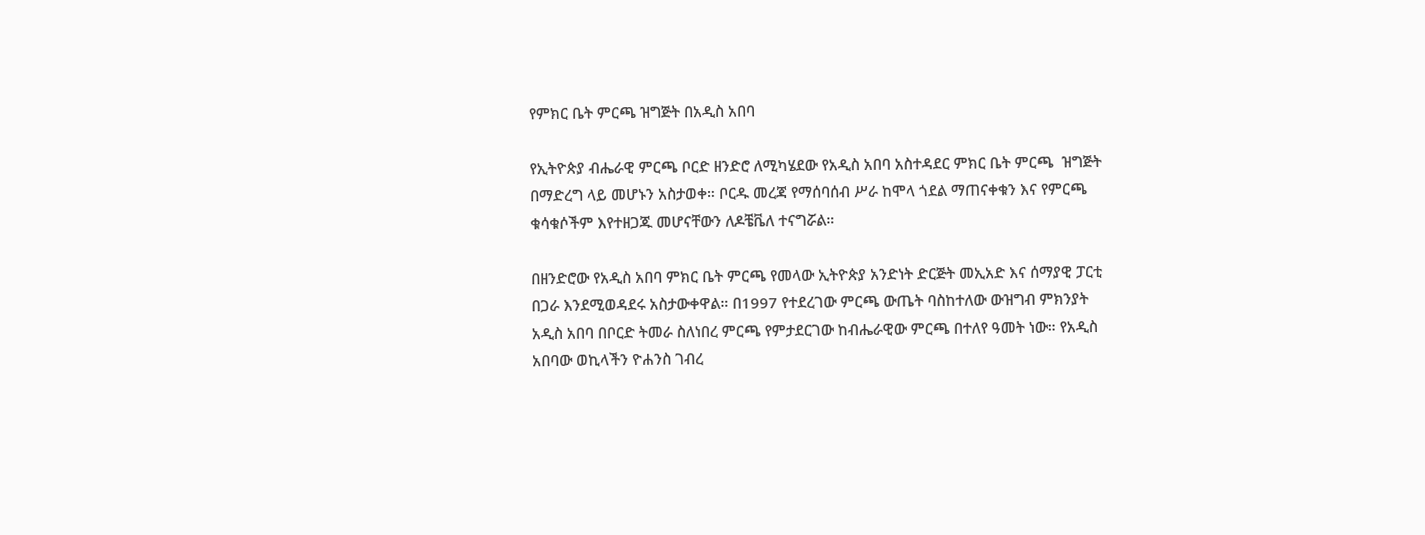የምክር ቤት ምርጫ ዝግጅት በአዲስ አበባ

የኢትዮጵያ ብሔራዊ ምርጫ ቦርድ ዘንድሮ ለሚካሄደው የአዲስ አበባ አስተዳደር ምክር ቤት ምርጫ  ዝግጅት በማድረግ ላይ መሆኑን አስታወቀ። ቦርዱ መረጃ የማሰባሰብ ሥራ ከሞላ ጎደል ማጠናቀቁን እና የምርጫ ቁሳቁሶችም እየተዘጋጁ መሆናቸውን ለዶቼቬለ ተናግሯል።

በዘንድሮው የአዲስ አበባ ምክር ቤት ምርጫ የመላው ኢትዮጵያ አንድነት ድርጅት መኢአድ እና ሰማያዊ ፓርቲ በጋራ እንደሚወዳደሩ አስታውቀዋል። በ1997 የተደረገው ምርጫ ውጤት ባስከተለው ውዝግብ ምክንያት አዲስ አበባ በቦርድ ትመራ ስለነበረ ምርጫ የምታደርገው ከብሔራዊው ምርጫ በተለየ ዓመት ነው። የአዲስ አበባው ወኪላችን ዮሐንስ ገብረ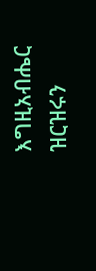እግዚአብሔር ዝርዝሩን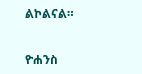ልኮልናል።


ዮሐንስ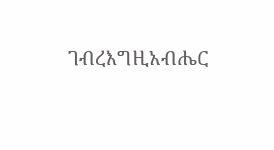ገብረእግዚአብሔር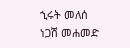ኂሩት መለሰ
ነጋሽ መሐመድ